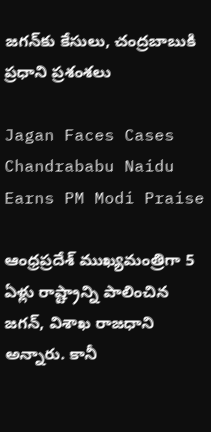జగన్‌కు కేసులు, చంద్రబాబుకి ప్రధాని ప్రశంశలు

Jagan Faces Cases Chandrababu Naidu Earns PM Modi Praise

ఆంధ్రప్రదేశ్‌ ముఖ్యమంత్రిగా 5 ఏళ్లు రాష్ట్రాన్ని పాలించిన జగన్‌, విశాఖ రాజధాని అన్నారు. కానీ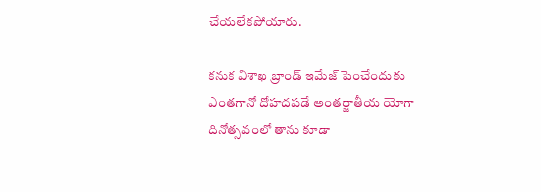చేయలేకపోయారు.

కనుక విశాఖ బ్రాండ్ ఇమేజ్ పెంచేందుకు ఎంతగానో దోహదపడే అంతర్జాతీయ యోగా దినోత్సవంలో తాను కూడా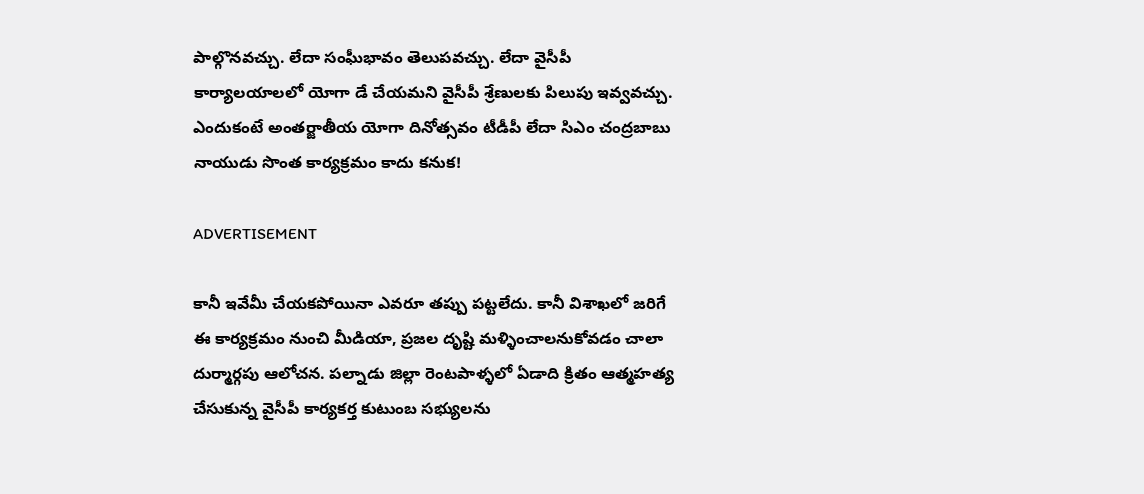పాల్గొనవచ్చు. లేదా సంఘీభావం తెలుపవచ్చు. లేదా వైసీపీ కార్యాలయాలలో యోగా డే చేయమని వైసీపీ శ్రేణులకు పిలుపు ఇవ్వవచ్చు. ఎందుకంటే అంతర్జాతీయ యోగా దినోత్సవం టీడీపీ లేదా సిఎం చంద్రబాబు నాయుడు సొంత కార్యక్రమం కాదు కనుక!

ADVERTISEMENT

కానీ ఇవేమీ చేయకపోయినా ఎవరూ తప్పు పట్టలేదు. కానీ విశాఖలో జరిగే ఈ కార్యక్రమం నుంచి మీడియా, ప్రజల దృష్టి మళ్ళించాలనుకోవడం చాలా దుర్మార్గపు ఆలోచన. పల్నాడు జిల్లా రెంటపాళ్ళలో ఏడాది క్రితం ఆత్మహత్య చేసుకున్న వైసీపీ కార్యకర్త కుటుంబ సభ్యులను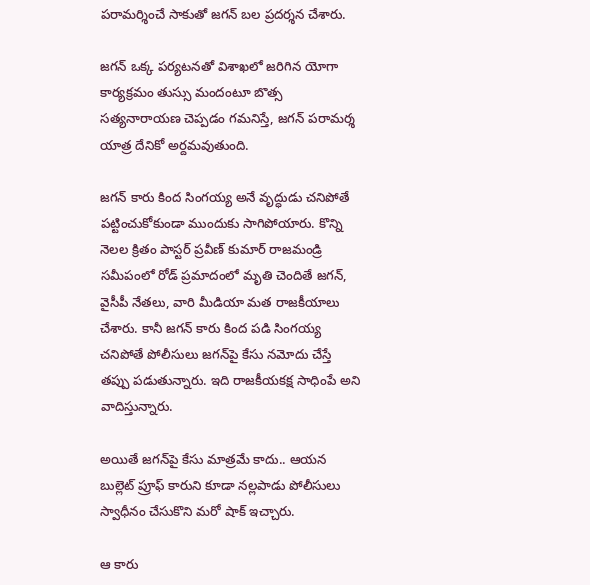పరామర్శించే సాకుతో జగన్‌ బల ప్రదర్శన చేశారు.

జగన్‌ ఒక్క పర్యటనతో విశాఖలో జరిగిన యోగా కార్యక్రమం తుస్సు మందంటూ బొత్స సత్యనారాయణ చెప్పడం గమనిస్తే, జగన్‌ పరామర్శ యాత్ర దేనికో అర్దమవుతుంది.

జగన్‌ కారు కింద సింగయ్య అనే వృద్ధుడు చనిపోతే పట్టించుకోకుండా ముందుకు సాగిపోయారు. కొన్ని నెలల క్రితం పాస్టర్ ప్రవీణ్ కుమార్‌ రాజమండ్రి సమీపంలో రోడ్‌ ప్రమాదంలో మృతి చెందితే జగన్‌, వైసీపీ నేతలు, వారి మీడియా మత రాజకీయాలు చేశారు. కానీ జగన్‌ కారు కింద పడి సింగయ్య చనిపోతే పోలీసులు జగన్‌పై కేసు నమోదు చేస్తే తప్పు పడుతున్నారు. ఇది రాజకీయకక్ష సాధింపే అని వాదిస్తున్నారు.

అయితే జగన్‌పై కేసు మాత్రమే కాదు.. ఆయన బుల్లెట్ ప్రూఫ్ కారుని కూడా నల్లపాడు పోలీసులు స్వాధీనం చేసుకొని మరో షాక్ ఇచ్చారు.

ఆ కారు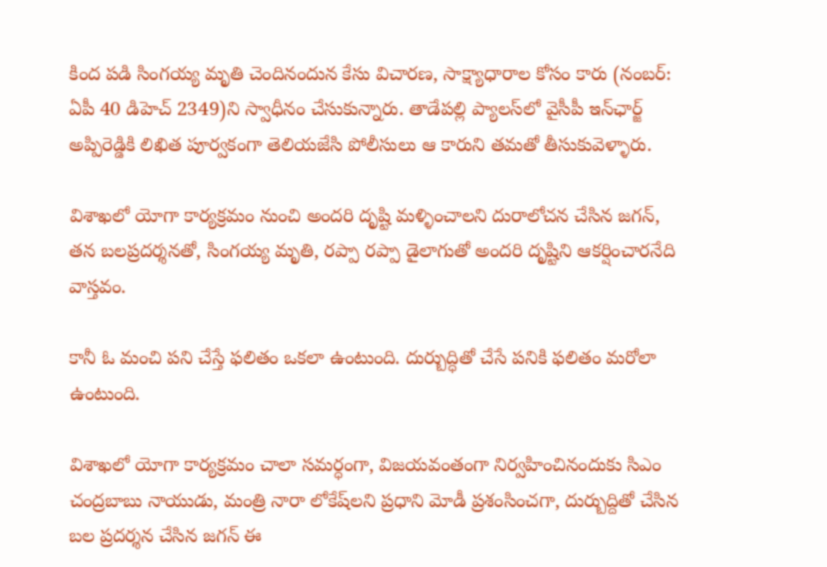కింద పడి సింగయ్య మృతి చెందినందున కేసు విచారణ, సాక్ష్యాధారాల కోసం కారు (నంబర్: ఏపీ 40 డిహెచ్ 2349)ని స్వాధీనం చేసుకున్నారు. తాడేపల్లి ప్యాలస్‌లో వైసీపీ ఇన్‌ఛార్జ్ అప్పిరెడ్డికి లిఖిత పూర్వకంగా తెలియజేసి పోలీసులు ఆ కారుని తమతో తీసుకువెళ్ళారు.

విశాఖలో యోగా కార్యక్రమం నుంచి అందరి దృష్టి మళ్ళించాలని దురాలోచన చేసిన జగన్‌, తన బలప్రదర్శనతో, సింగయ్య మృతి, రప్పా రప్పా డైలాగుతో అందరి దృష్టిని ఆకర్షించారనేది వాస్తవం.

కానీ ఓ మంచి పని చేస్తే ఫలితం ఒకలా ఉంటుంది. దుర్బుద్ధితో చేసే పనికి ఫలితం మరోలా ఉంటుంది.

విశాఖలో యోగా కార్యక్రమం చాలా సమర్ధంగా, విజయవంతంగా నిర్వహించినందుకు సిఎం చంద్రబాబు నాయుడు, మంత్రి నారా లోకేష్‌లని ప్రధాని మోడీ ప్రశంసించగా, దుర్బుద్దితో చేసిన బల ప్రదర్శన చేసిన జగన్‌ ఈ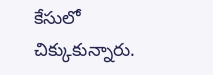కేసులో చిక్కుకున్నారు.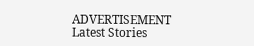ADVERTISEMENT
Latest Stories